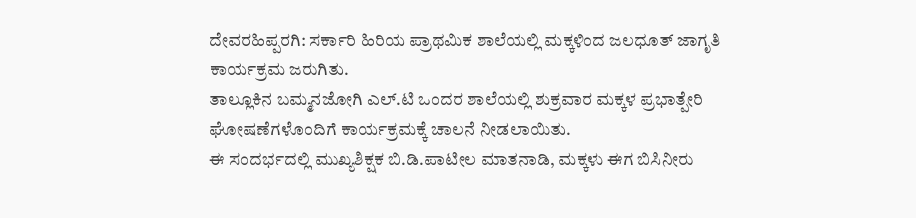ದೇವರಹಿಪ್ಪರಗಿ: ಸರ್ಕಾರಿ ಹಿರಿಯ ಪ್ರಾಥಮಿಕ ಶಾಲೆಯಲ್ಲಿ ಮಕ್ಕಳಿಂದ ಜಲಧೂತ್ ಜಾಗೃತಿ ಕಾರ್ಯಕ್ರಮ ಜರುಗಿತು.
ತಾಲ್ಲೂಕಿನ ಬಮ್ಮನಜೋಗಿ ಎಲ್.ಟಿ ಒಂದರ ಶಾಲೆಯಲ್ಲಿ ಶುಕ್ರವಾರ ಮಕ್ಕಳ ಪ್ರಭಾತ್ಪೇರಿ ಘೋಷಣೆಗಳೊಂದಿಗೆ ಕಾರ್ಯಕ್ರಮಕ್ಕೆ ಚಾಲನೆ ನೀಡಲಾಯಿತು.
ಈ ಸಂದರ್ಭದಲ್ಲಿ ಮುಖ್ಯಶಿಕ್ಷಕ ಬಿ.ಡಿ.ಪಾಟೀಲ ಮಾತನಾಡಿ, ಮಕ್ಕಳು ಈಗ ಬಿಸಿನೀರು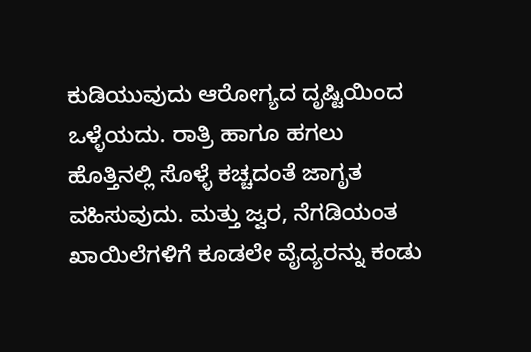ಕುಡಿಯುವುದು ಆರೋಗ್ಯದ ದೃಷ್ಟಿಯಿಂದ ಒಳ್ಳೆಯದು. ರಾತ್ರಿ ಹಾಗೂ ಹಗಲು ಹೊತ್ತಿನಲ್ಲಿ ಸೊಳ್ಳೆ ಕಚ್ಚದಂತೆ ಜಾಗೃತ ವಹಿಸುವುದು. ಮತ್ತು ಜ್ವರ, ನೆಗಡಿಯಂತ ಖಾಯಿಲೆಗಳಿಗೆ ಕೂಡಲೇ ವೈದ್ಯರನ್ನು ಕಂಡು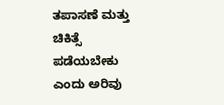ತಪಾಸಣೆ ಮತ್ತು ಚಿಕಿತ್ಸೆ ಪಡೆಯಬೇಕು ಎಂದು ಅರಿವು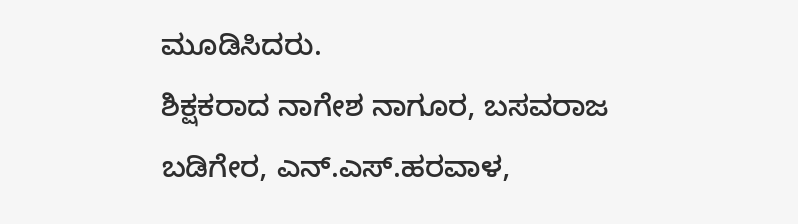ಮೂಡಿಸಿದರು.
ಶಿಕ್ಷಕರಾದ ನಾಗೇಶ ನಾಗೂರ, ಬಸವರಾಜ ಬಡಿಗೇರ, ಎನ್.ಎಸ್.ಹರವಾಳ,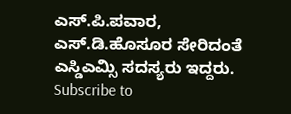ಎಸ್.ಪಿ.ಪವಾರ, ಎಸ್.ಡಿ.ಹೊಸೂರ ಸೇರಿದಂತೆ ಎಸ್ಡಿಎಮ್ಸಿ ಸದಸ್ಯರು ಇದ್ದರು.
Subscribe to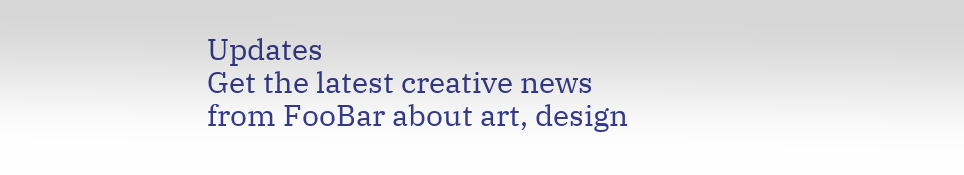Updates
Get the latest creative news from FooBar about art, design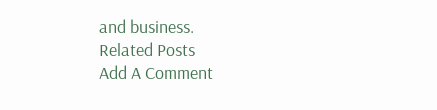and business.
Related Posts
Add A Comment